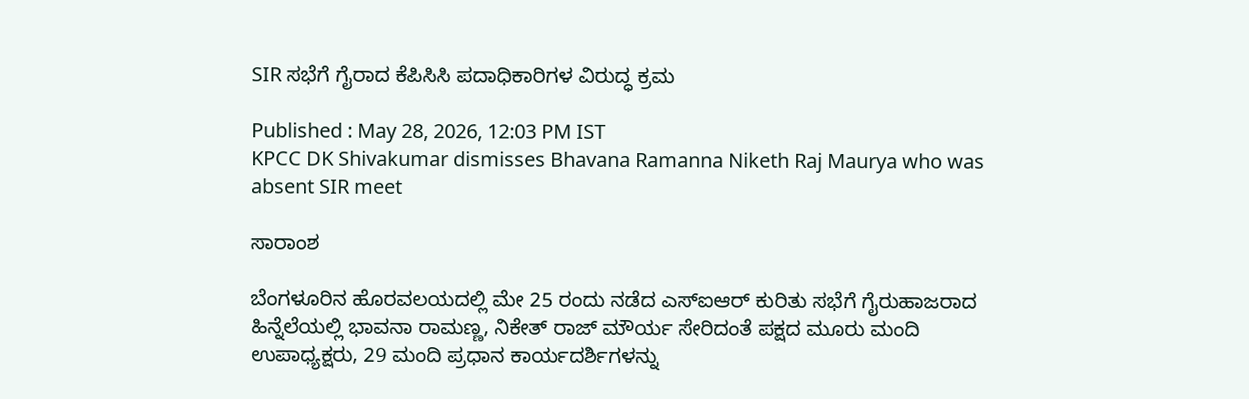SIR ಸಭೆಗೆ ಗೈರಾದ ಕೆಪಿಸಿಸಿ ಪದಾಧಿಕಾರಿಗಳ ವಿರುದ್ಧ ಕ್ರಮ

Published : May 28, 2026, 12:03 PM IST
KPCC DK Shivakumar dismisses Bhavana Ramanna Niketh Raj Maurya who was absent SIR meet

ಸಾರಾಂಶ

ಬೆಂಗಳೂರಿನ ಹೊರವಲಯದಲ್ಲಿ ಮೇ 25 ರಂದು ನಡೆದ ಎಸ್‌ಐಆರ್‌ ಕುರಿತು ಸಭೆಗೆ ಗೈರುಹಾಜರಾದ ಹಿನ್ನೆಲೆಯಲ್ಲಿ ಭಾವನಾ ರಾಮಣ್ಣ, ನಿಕೇತ್‌ ರಾಜ್‌ ಮೌರ್ಯ ಸೇರಿದಂತೆ ಪಕ್ಷದ ಮೂರು ಮಂದಿ ಉಪಾಧ್ಯಕ್ಷರು, 29 ಮಂದಿ ಪ್ರಧಾನ ಕಾರ್ಯದರ್ಶಿಗಳನ್ನು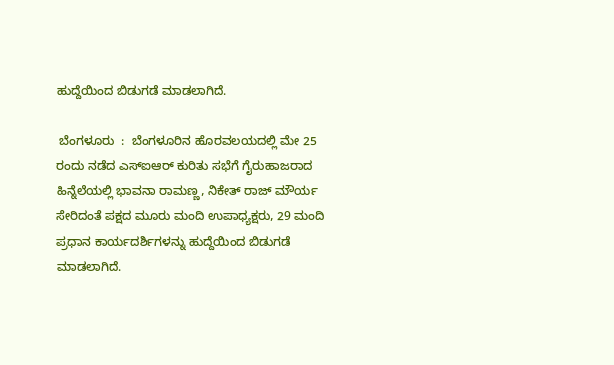ಹುದ್ದೆಯಿಂದ ಬಿಡುಗಡೆ ಮಾಡಲಾಗಿದೆ.

 ಬೆಂಗಳೂರು  :  ಬೆಂಗಳೂರಿನ ಹೊರವಲಯದಲ್ಲಿ ಮೇ 25 ರಂದು ನಡೆದ ಎಸ್‌ಐಆರ್‌ ಕುರಿತು ಸಭೆಗೆ ಗೈರುಹಾಜರಾದ ಹಿನ್ನೆಲೆಯಲ್ಲಿ ಭಾವನಾ ರಾಮಣ್ಣ, ನಿಕೇತ್‌ ರಾಜ್‌ ಮೌರ್ಯ ಸೇರಿದಂತೆ ಪಕ್ಷದ ಮೂರು ಮಂದಿ ಉಪಾಧ್ಯಕ್ಷರು, 29 ಮಂದಿ ಪ್ರಧಾನ ಕಾರ್ಯದರ್ಶಿಗಳನ್ನು ಹುದ್ದೆಯಿಂದ ಬಿಡುಗಡೆ ಮಾಡಲಾಗಿದೆ.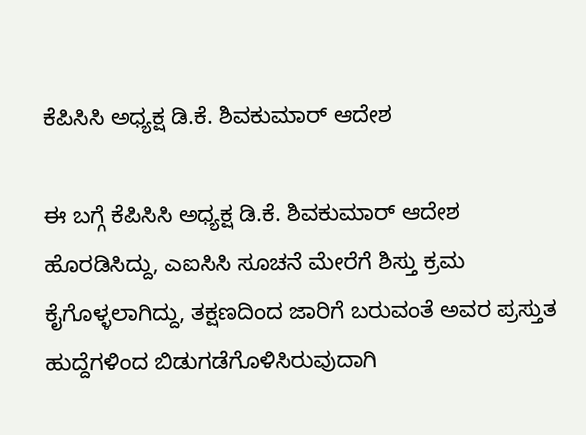ಕೆಪಿಸಿಸಿ ಅಧ್ಯಕ್ಷ ಡಿ.ಕೆ. ಶಿವಕುಮಾರ್‌ ಆದೇಶ

ಈ ಬಗ್ಗೆ ಕೆಪಿಸಿಸಿ ಅಧ್ಯಕ್ಷ ಡಿ.ಕೆ. ಶಿವಕುಮಾರ್‌ ಆದೇಶ ಹೊರಡಿಸಿದ್ದು, ಎಐಸಿಸಿ ಸೂಚನೆ ಮೇರೆಗೆ ಶಿಸ್ತು ಕ್ರಮ ಕೈಗೊಳ್ಳಲಾಗಿದ್ದು, ತಕ್ಷಣದಿಂದ ಜಾರಿಗೆ ಬರುವಂತೆ ಅವರ ಪ್ರಸ್ತುತ ಹುದ್ದೆಗಳಿಂದ ಬಿಡುಗಡೆಗೊಳಿಸಿರುವುದಾಗಿ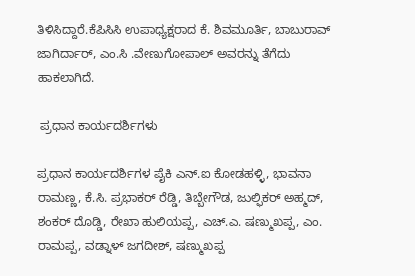ತಿಳಿಸಿದ್ದಾರೆ.ಕೆಪಿಸಿಸಿ ಉಪಾಧ್ಯಕ್ಷರಾದ ಕೆ. ಶಿವಮೂರ್ತಿ, ಬಾಬುರಾವ್‌ ಜಾಗಿರ್ದಾರ್‌, ಎಂ.ಸಿ .ವೇಣುಗೋಪಾಲ್ ಅವರನ್ನು ತೆಗೆದು ಹಾಕಲಾಗಿದೆ.

 ಪ್ರಧಾನ ಕಾರ್ಯದರ್ಶಿಗಳು

ಪ್ರಧಾನ ಕಾರ್ಯದರ್ಶಿಗಳ ಪೈಕಿ ಎನ್.ಐ ಕೋಡಹಳ್ಳಿ, ಭಾವನಾ ರಾಮಣ್ಣ, ಕೆ.ಸಿ. ಪ್ರಭಾಕರ್‌ ರೆಡ್ಡಿ, ತಿಬ್ಬೇಗೌಡ, ಜುಲ್ಫಿಕರ್‌ ಅಹ್ಮದ್, ಶಂಕರ್‌ ದೊಡ್ಡಿ, ರೇಖಾ ಹುಲಿಯಪ್ಪ, ಎಚ್.ಎ. ಷಣ್ಮುಖಪ್ಪ, ಎಂ. ರಾಮಪ್ಪ, ವಡ್ನಾಳ್‌ ಜಗದೀಶ್, ಷಣ್ಮುಖಪ್ಪ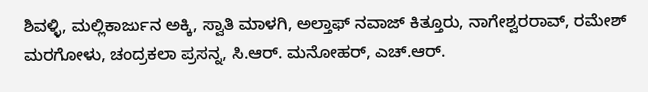ಶಿವಳ್ಳಿ, ಮಲ್ಲಿಕಾರ್ಜುನ ಅಕ್ಕಿ, ಸ್ವಾತಿ ಮಾಳಗಿ, ಅಲ್ತಾಫ್‌ ನವಾಜ್‌ ಕಿತ್ತೂರು, ನಾಗೇಶ್ವರರಾವ್‌, ರಮೇಶ್ ಮರಗೋಳು, ಚಂದ್ರಕಲಾ ಪ್ರಸನ್ನ, ಸಿ.ಆರ್‌. ಮನೋಹರ್‌, ಎಚ್‌.ಆರ್‌.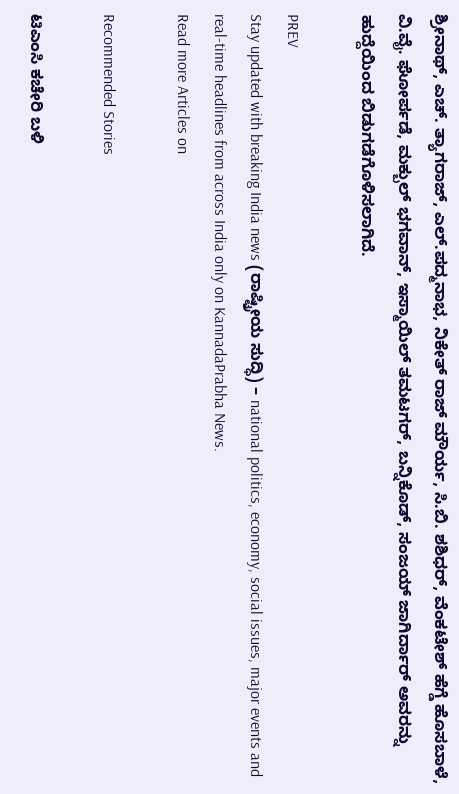ಶ್ರೀನಾಥ್‌, ಎಚ್. ತ್ಯಾಗರಾಜ್‌, ಎಲ್‌.ಪದ್ಮನಾಭ, ನಿಕೇತ್‌ ರಾಜ್‌ ಮೌರ್ಯ, ಸಿ.ಬಿ. ಶಶಿಧರ್, ವೆಂಕಟೇಶ್ ಹೆಗ್ಡೆ ಹೊಸಬಾಳೆ, ವಿ.ವೈ. ಘೋರ್ಪಡೆ, ಮಕ್ಬುಲ್‌ ಭಗವಾನ್‌, ಇಸ್ಮಾಯಿಲ್‌ ತಮಟಗರ್, ಬನ್ನಿಕೊಡ್, ಸಂಜಯ್‌ ಜಾಗಿರ್ದಾರ್‌ ಅವರನ್ನು ಹುದ್ದೆಯಿಂದ ಬಿಡುಗಡೆಗೊಳಿಸಲಾಗಿದೆ.

PREV
Stay updated with breaking India news (ರಾಷ್ಟ್ರೀಯ ಸುದ್ಧಿ) – national politics, economy, social issues, major events and real‑time headlines from across India only on KannadaPrabha News.
Read more Articles on

Recommended Stories

ಟಿಎಂಸಿ ಕಚೇರಿ ಬಳಿ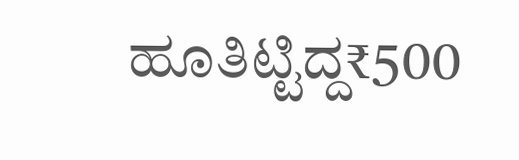ಹೂತಿಟ್ಟಿದ್ದ₹500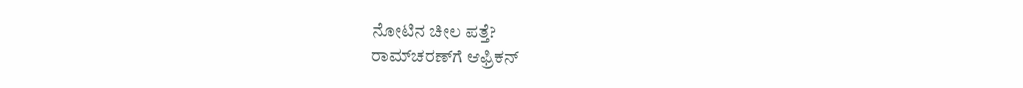ನೋಟಿನ ಚೀಲ ಪತ್ತೆ?
ರಾಮ್‌ಚರಣ್‌ಗೆ ಆಫ್ರಿಕನ್‌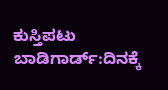ಕುಸ್ತಿಪಟು ಬಾಡಿಗಾರ್ಡ್‌:ದಿನಕ್ಕೆ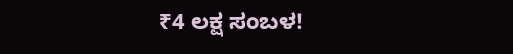₹4 ಲಕ್ಷ ಸಂಬಳ!